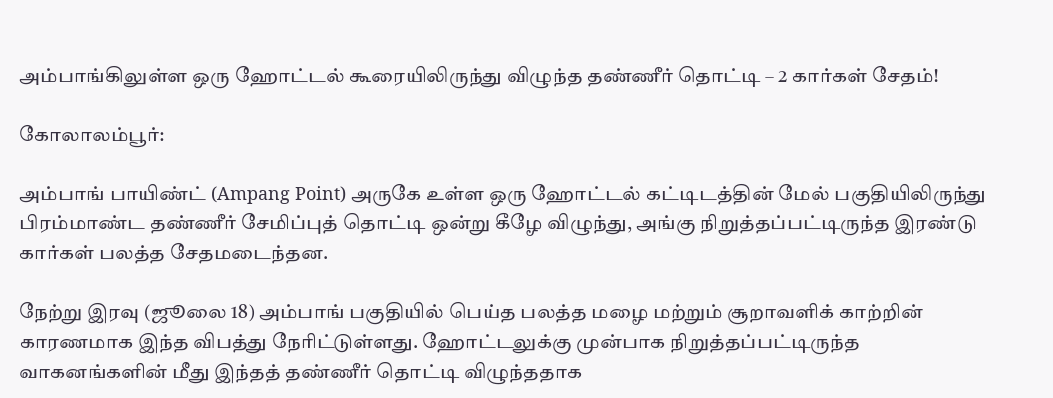அம்பாங்கிலுள்ள ஒரு ஹோட்டல் கூரையிலிருந்து விழுந்த தண்ணீர் தொட்டி – 2 கார்கள் சேதம்!

கோலாலம்பூர்:

அம்பாங் பாயிண்ட் (Ampang Point) அருகே உள்ள ஒரு ஹோட்டல் கட்டிடத்தின் மேல் பகுதியிலிருந்து பிரம்மாண்ட தண்ணீர் சேமிப்புத் தொட்டி ஒன்று கீழே விழுந்து, அங்கு நிறுத்தப்பட்டிருந்த இரண்டு கார்கள் பலத்த சேதமடைந்தன.

நேற்று இரவு (ஜூலை 18) அம்பாங் பகுதியில் பெய்த பலத்த மழை மற்றும் சூறாவளிக் காற்றின் காரணமாக இந்த விபத்து நேரிட்டுள்ளது. ஹோட்டலுக்கு முன்பாக நிறுத்தப்பட்டிருந்த வாகனங்களின் மீது இந்தத் தண்ணீர் தொட்டி விழுந்ததாக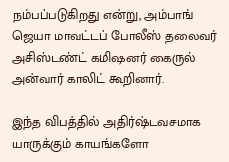நம்பப்படுகிறது என்று, அம்பாங் ஜெயா மாவட்டப் போலீஸ் தலைவர் அசிஸ்டண்ட் கமிஷனர் கைருல் அன்வார் காலிட் கூறினார்.

இந்த விபத்தில் அதிர்ஷ்டவசமாக யாருக்கும் காயங்களோ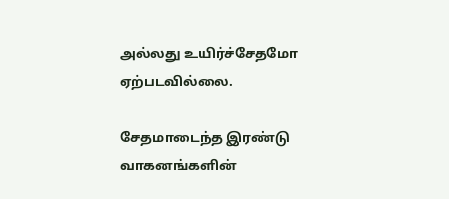அல்லது உயிர்ச்சேதமோ ஏற்படவில்லை.

சேதமாடைந்த இரண்டு வாகனங்களின்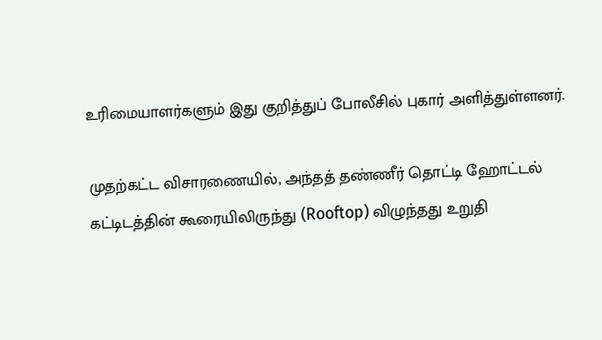உரிமையாளர்களும் இது குறித்துப் போலீசில் புகார் அளித்துள்ளனர்.

முதற்கட்ட விசாரணையில், அந்தத் தண்ணீர் தொட்டி ஹோட்டல் கட்டிடத்தின் கூரையிலிருந்து (Rooftop) விழுந்தது உறுதி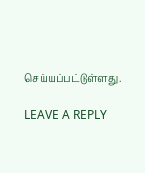செய்யப்பட்டுள்ளது.

LEAVE A REPLY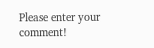Please enter your comment!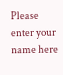Please enter your name here